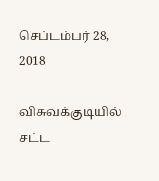செப்டம்பர் 28, 2018

விசுவக்குடியில் சட்ட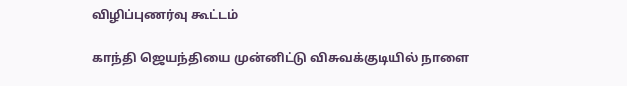விழிப்புணர்வு கூட்டம்

காந்தி ஜெயந்தியை முன்னிட்டு விசுவக்குடியில் நாளை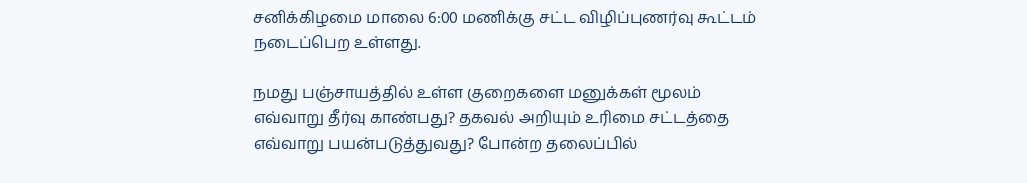சனிக்கிழமை மாலை 6:00 மணிக்கு சட்ட விழிப்புணர்வு கூட்டம் நடைப்பெற உள்ளது.

நமது பஞ்சாயத்தில் உள்ள குறைகளை மனுக்கள் மூலம் எவ்வாறு தீர்வு காண்பது? தகவல் அறியும் உரிமை சட்டத்தை எவ்வாறு பயன்படுத்துவது? போன்ற தலைப்பில்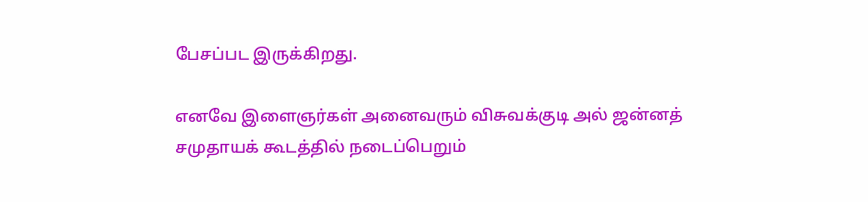பேசப்பட இருக்கிறது.

எனவே இளைஞர்கள் அனைவரும் விசுவக்குடி அல் ஜன்னத் சமுதாயக் கூடத்தில் நடைப்பெறும்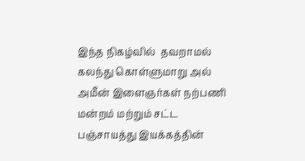இந்த நிகழ்வில்  தவறாமல் கலந்து கொள்ளுமாறு அல் அமீன் இளைஞர்கள் நற்பணி மன்றம் மற்றும் சட்ட பஞ்சாயத்து இயக்கத்தின்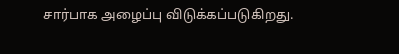சார்பாக அழைப்பு விடுக்கப்படுகிறது.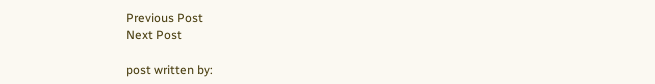Previous Post
Next Post

post written by: